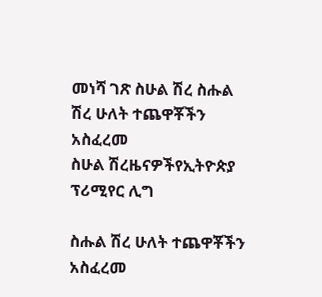መነሻ ገጽ ስሁል ሽረ ስሑል ሽረ ሁለት ተጨዋቾችን አስፈረመ
ስሁል ሽረዜናዎችየኢትዮጵያ ፕሪሚየር ሊግ

ስሑል ሽረ ሁለት ተጨዋቾችን አስፈረመ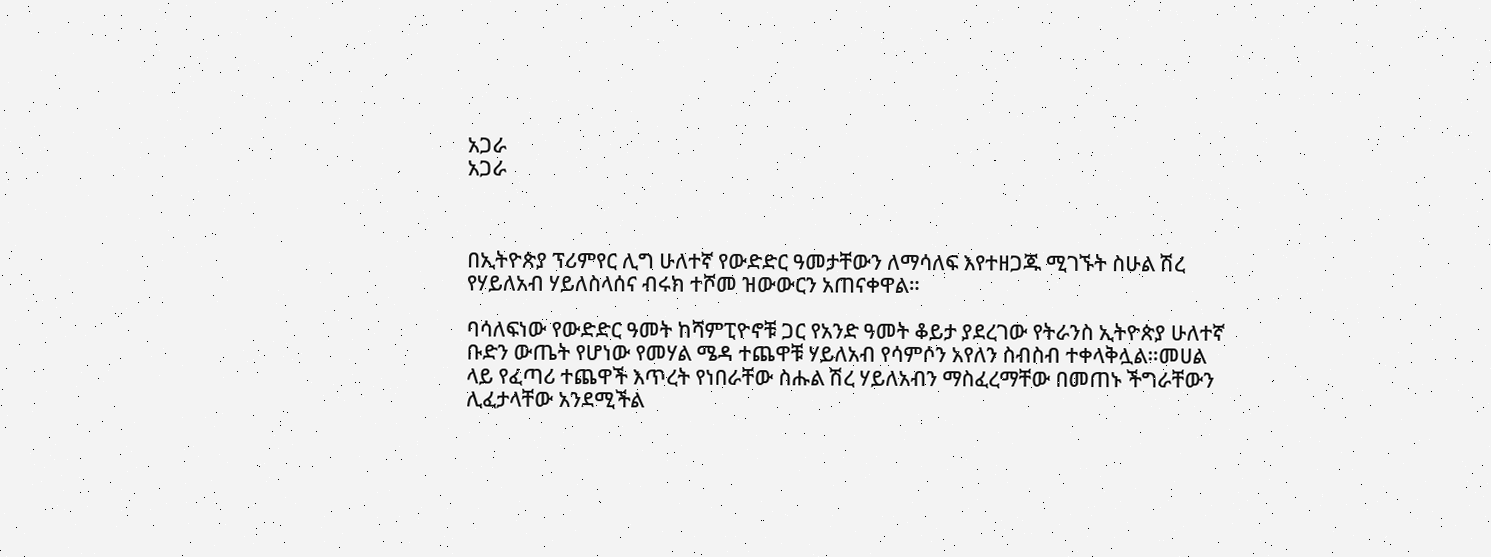አጋራ
አጋራ



በኢትዮጵያ ፕሪምየር ሊግ ሁለተኛ የውድድር ዓመታቸውን ለማሳለፍ እየተዘጋጁ ሚገኙት ስሁል ሽረ የሃይለአብ ሃይለስላሰና ብሩክ ተሾመ ዝውውርን አጠናቀዋል።

ባሳለፍነው የውድድር ዓመት ከሻምፒዮኖቹ ጋር የአንድ ዓመት ቆይታ ያደረገው የትራንስ ኢትዮጵያ ሁለተኛ ቡድን ውጤት የሆነው የመሃል ሜዳ ተጨዋቹ ሃይለአብ የሳምሶን አየለን ስብስብ ተቀላቅሏል።መሀል ላይ የፈጣሪ ተጨዋች እጥረት የነበራቸው ስሑል ሽረ ሃይለአብን ማስፈረማቸው በመጠኑ ችግራቸውን ሊፈታላቸው አንደሚችል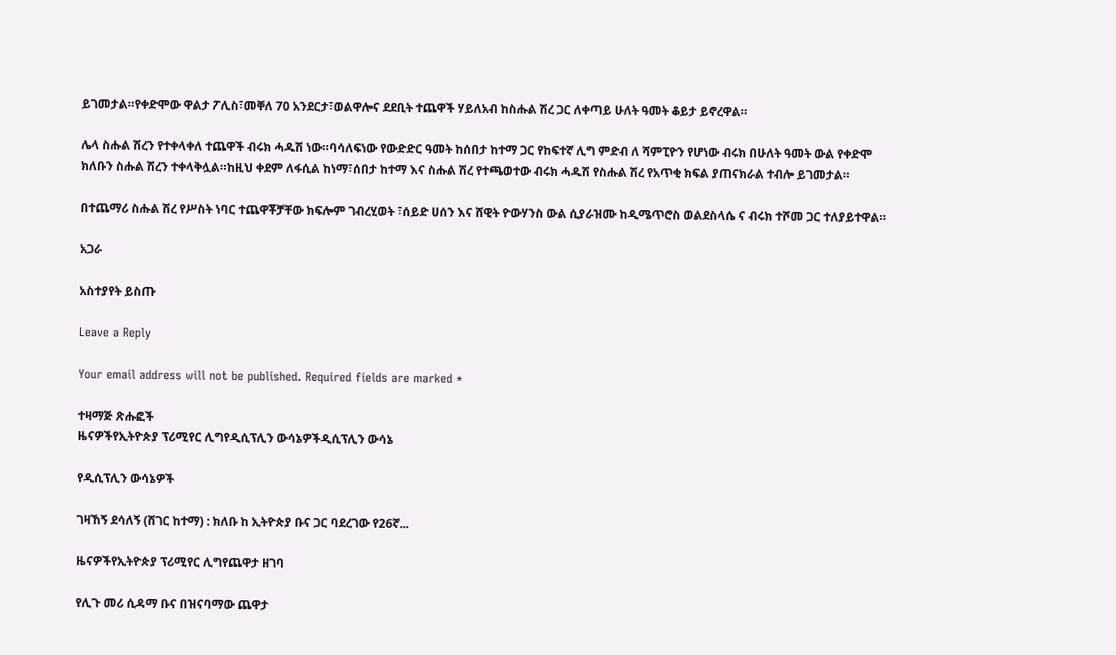ይገመታል።የቀድሞው ዋልታ ፖሊስ፣መቐለ 70 አንደርታ፣ወልዋሎና ደደቢት ተጨዋች ሃይለአብ ከስሑል ሽረ ጋር ለቀጣይ ሁለት ዓመት ቆይታ ይኖረዋል።

ሌላ ስሑል ሽረን የተቀላቀለ ተጨዋች ብሩክ ሓዱሽ ነው።ባሳለፍነው የውድድር ዓመት ከሰበታ ከተማ ጋር የከፍተኛ ሊግ ምድብ ለ ሻምፒዮን የሆነው ብሩክ በሁለት ዓመት ውል የቀድሞ ክለቡን ስሑል ሽረን ተቀላቅሏል።ከዚህ ቀደም ለፋሲል ከነማ፣ሰበታ ከተማ እና ስሑል ሽረ የተጫወተው ብሩክ ሓዱሽ የስሑል ሽረ የአጥቂ ክፍል ያጠናክራል ተብሎ ይገመታል።

በተጨማሪ ስሑል ሽረ የሥስት ነባር ተጨዋቾቻቸው ክፍሎም ገብረሂወት ፣ሰይድ ሀሰን እና ሸዊት ዮውሃንስ ውል ሲያራዝሙ ከዲሜጥሮስ ወልደስላሴ ና ብሩክ ተሾመ ጋር ተለያይተዋል።

አጋራ

አስተያየት ይስጡ

Leave a Reply

Your email address will not be published. Required fields are marked *

ተዛማጅ ጽሑፎች
ዜናዎችየኢትዮጵያ ፕሪሚየር ሊግየዲሲፕሊን ውሳኔዎችዲሲፕሊን ውሳኔ

የዲሲፕሊን ውሳኔዎች

ገዛኸኝ ደሳለኝ (ሸገር ከተማ) : ክለቡ ከ ኢትዮጵያ ቡና ጋር ባደረገው የ26ኛ...

ዜናዎችየኢትዮጵያ ፕሪሚየር ሊግየጨዋታ ዘገባ

የሊጉ መሪ ሲዳማ ቡና በዝናባማው ጨዋታ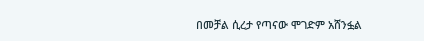በመቻል ሲረታ የጣናው ሞገድም አሸንፏል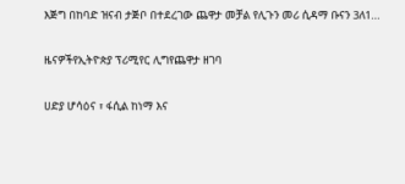እጅግ በከባድ ዝናብ ታጅቦ በተደረገው ጨዋታ መቻል የሊጉን መሪ ሲዳማ ቡናን 3ለ1...

ዜናዎችየኢትዮጵያ ፕሪሚየር ሊግየጨዋታ ዘገባ

ሀድያ ሆሳዕና ፣ ፋሲል ከነማ እና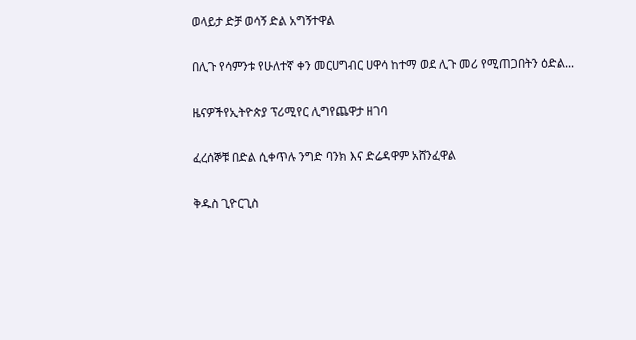ወላይታ ድቻ ወሳኝ ድል አግኝተዋል

በሊጉ የሳምንቱ የሁለተኛ ቀን መርሀግብር ሀዋሳ ከተማ ወደ ሊጉ መሪ የሚጠጋበትን ዕድል...

ዜናዎችየኢትዮጵያ ፕሪሚየር ሊግየጨዋታ ዘገባ

ፈረሰኞቹ በድል ሲቀጥሉ ንግድ ባንክ እና ድሬዳዋም አሸንፈዋል

ቅዱስ ጊዮርጊስ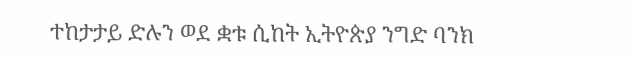ተከታታይ ድሉን ወደ ቋቱ ሲከት ኢትዮጵያ ንግድ ባንክ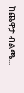ከጨዋታ ብልጫ...